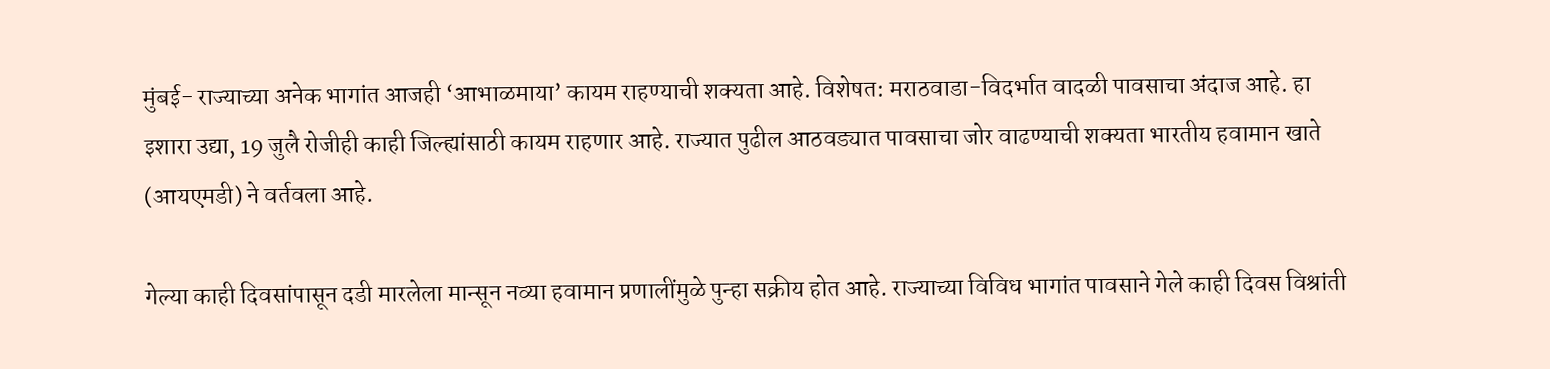मुंबई- राज्याच्या अनेक भागांत आजही ‘आभाळमाया’ कायम राहण्याची शक्यता आहे. विशेषत: मराठवाडा-विदर्भात वादळी पावसाचा अंदाज आहे. हा इशारा उद्या, 19 जुलै रोजीही काही जिल्ह्यांसाठी कायम राहणार आहे. राज्यात पुढील आठवड्यात पावसाचा जोर वाढण्याची शक्यता भारतीय हवामान खाते (आयएमडी) ने वर्तवला आहे.

गेल्या काही दिवसांपासून दडी मारलेला मान्सून नव्या हवामान प्रणालींमुळे पुन्हा सक्रीय होत आहे. राज्याच्या विविध भागांत पावसाने गेले काही दिवस विश्रांती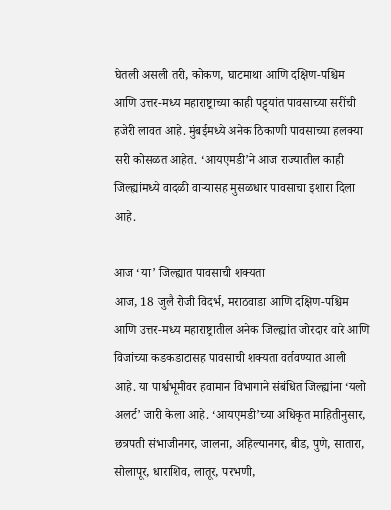घेतली असली तरी, कोकण, घाटमाथा आणि दक्षिण-पश्चिम आणि उत्तर-मध्य महाराष्ट्राच्या काही पट्ट्यांत पावसाच्या सरींची हजेरी लावत आहे. मुंबईमध्ये अनेक ठिकाणी पावसाच्या हलक्या सरी कोसळत आहेत. ‘आयएमडी’ने आज राज्यातील काही जिल्ह्यांमध्ये वादळी वाऱ्यासह मुसळधार पावसाचा इशारा दिला आहे.

आज ‘या’ जिल्ह्यात पावसाची शक्यता
आज, 18 जुलै रोजी विदर्भ, मराठवाडा आणि दक्षिण-पश्चिम आणि उत्तर-मध्य महाराष्ट्रातील अनेक जिल्ह्यांत जोरदार वारे आणि विजांच्या कडकडाटासह पावसाची शक्यता वर्तवण्यात आली आहे. या पार्श्वभूमीवर हवामान विभागाने संबंधित जिल्ह्यांना ‘यलो अलर्ट’ जारी केला आहे. ‘आयएमडी’च्या अधिकृत माहितीनुसार, छत्रपती संभाजीनगर, जालना, अहिल्यानगर, बीड, पुणे, सातारा, सोलापूर, धाराशिव, लातूर, परभणी,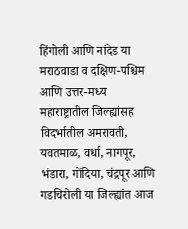हिंगोली आणि नांदेड या मराठवाडा व दक्षिण-पश्चिम आणि उत्तर-मध्य महाराष्ट्रातील जिल्ह्यांसह विदर्भातील अमरावती, यवतमाळ, वर्धा, नागपूर, भंडारा, गोंदिया, चंद्रपूर आणि गडचिरोली या जिल्ह्यांत आज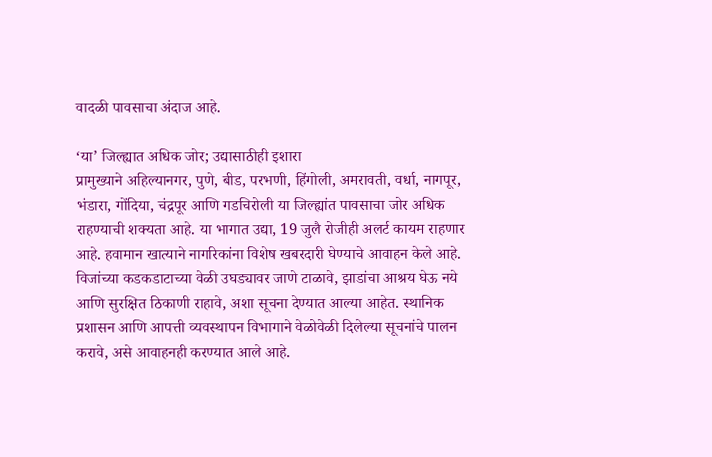वादळी पावसाचा अंदाज आहे.

‘या’ जिल्ह्यात अधिक जोर; उद्यासाठीही इशारा
प्रामुख्याने अहिल्यानगर, पुणे, बीड, परभणी, हिंगोली, अमरावती, वर्धा, नागपूर, भंडारा, गोंदिया, चंद्रपूर आणि गडचिरोली या जिल्ह्यांत पावसाचा जोर अधिक राहण्याची शक्यता आहे. या भागात उद्या, 19 जुलै रोजीही अलर्ट कायम राहणार आहे. हवामान खात्याने नागरिकांना विशेष खबरदारी घेण्याचे आवाहन केले आहे. विजांच्या कडकडाटाच्या वेळी उघड्यावर जाणे टाळावे, झाडांचा आश्रय घेऊ नये आणि सुरक्षित ठिकाणी राहावे, अशा सूचना देण्यात आल्या आहेत. स्थानिक प्रशासन आणि आपत्ती व्यवस्थापन विभागाने वेळोवेळी दिलेल्या सूचनांचे पालन करावे, असे आवाहनही करण्यात आले आहे.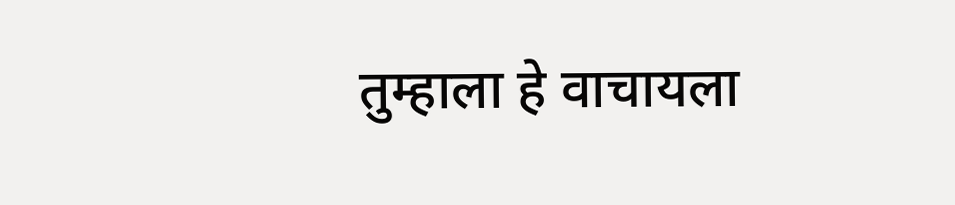तुम्हाला हे वाचायला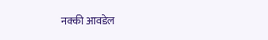नक्की आवडेल